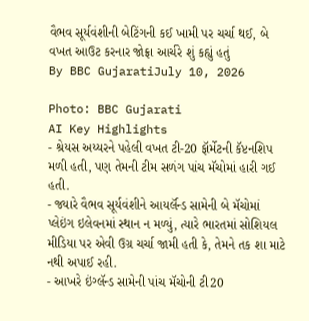વૈભવ સૂર્યવંશીની બેટિંગની કઈ ખામી પર ચર્ચા થઈ, બે વખત આઉટ કરનાર જોફ્રા આર્ચરે શું કહ્યું હતું
By BBC GujaratiJuly 10, 2026

Photo: BBC Gujarati
AI Key Highlights
- શ્રેયસ અય્યરને પહેલી વખત ટી-20 ફૉર્મેટની કૅપ્ટનશિપ મળી હતી, પણ તેમની ટીમ સળંગ પાંચ મૅચોમાં હારી ગઈ હતી.
- જ્યારે વૈભવ સૂર્યવંશીને આયર્લૅન્ડ સામેની બે મૅચોમાં પ્લેઇંગ ઇલેવનમાં સ્થાન ન મળ્યું, ત્યારે ભારતમાં સોશિયલ મીડિયા પર એવી ઉગ્ર ચર્ચા જામી હતી કે, તેમને તક શા માટે નથી અપાઈ રહી.
- આખરે ઇંગ્લૅન્ડ સામેની પાંચ મૅચોની ટી20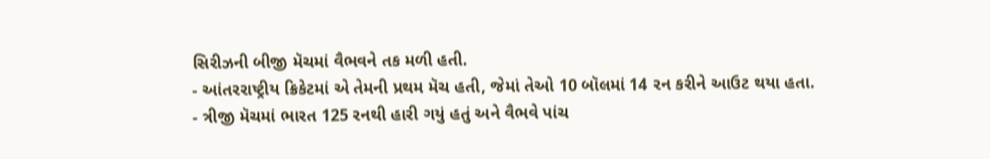સિરીઝની બીજી મૅચમાં વૈભવને તક મળી હતી.
- આંતરરાષ્ટ્રીય ક્રિકેટમાં એ તેમની પ્રથમ મૅચ હતી, જેમાં તેઓ 10 બૉલમાં 14 રન કરીને આઉટ થયા હતા.
- ત્રીજી મૅચમાં ભારત 125 રનથી હારી ગયું હતું અને વૈભવે પાંચ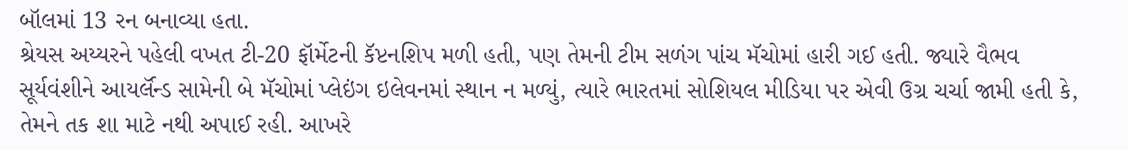બૉલમાં 13 રન બનાવ્યા હતા.
શ્રેયસ અય્યરને પહેલી વખત ટી-20 ફૉર્મેટની કૅપ્ટનશિપ મળી હતી, પણ તેમની ટીમ સળંગ પાંચ મૅચોમાં હારી ગઈ હતી. જ્યારે વૈભવ સૂર્યવંશીને આયર્લૅન્ડ સામેની બે મૅચોમાં પ્લેઇંગ ઇલેવનમાં સ્થાન ન મળ્યું, ત્યારે ભારતમાં સોશિયલ મીડિયા પર એવી ઉગ્ર ચર્ચા જામી હતી કે, તેમને તક શા માટે નથી અપાઈ રહી. આખરે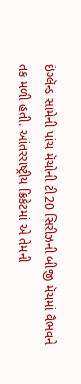ઇંગ્લૅન્ડ સામેની પાંચ મૅચોની ટી20 સિરીઝની બીજી મૅચમાં વૈભવને તક મળી હતી. આંતરરાષ્ટ્રીય ક્રિકેટમાં એ તેમની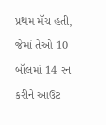પ્રથમ મૅચ હતી, જેમાં તેઓ 10 બૉલમાં 14 રન કરીને આઉટ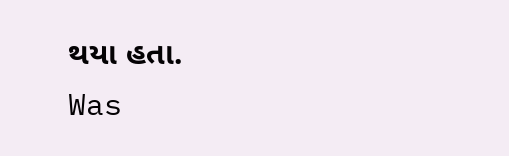થયા હતા.
Was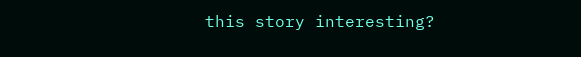this story interesting?